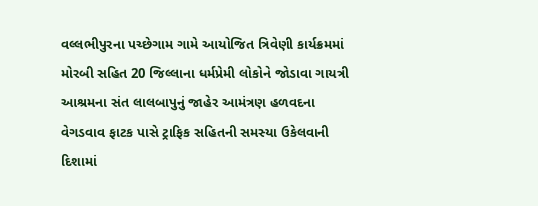વલ્લભીપુરના પચ્છેગામ ગામે આયોજિત ત્રિવેણી કાર્યક્રમમાં મોરબી સહિત 20 જિલ્લાના ધર્મપ્રેમી લોકોને જોડાવા ગાયત્રી આશ્રમના સંત લાલબાપુનું જાહેર આમંત્રણ હળવદના વેગડવાવ ફાટક પાસે ટ્રાફિક સહિતની સમસ્યા ઉકેલવાની દિશામાં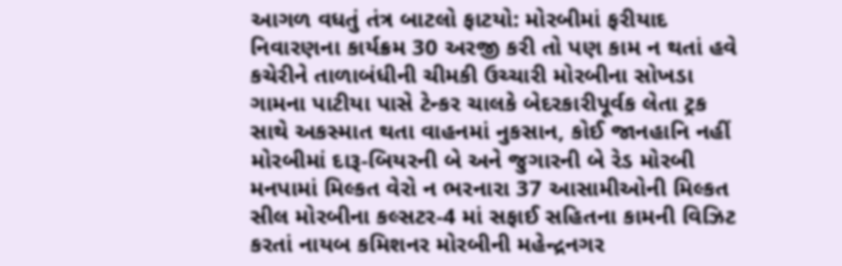આગળ વધતું તંત્ર બાટલો ફાટયો: મોરબીમાં ફરીયાદ નિવારણના કાર્યક્રમ 30 અરજી કરી તો પણ કામ ન થતાં હવે કચેરીને તાળાબંધીની ચીમકી ઉચ્ચારી મોરબીના સોખડા ગામના પાટીયા પાસે ટેન્કર ચાલકે બેદરકારીપૂર્વક લેતા ટ્રક સાથે અકસ્માત થતા વાહનમાં નુકસાન, કોઈ જાનહાનિ નહીં મોરબીમાં દારૂ-બિયરની બે અને જુગારની બે રેડ મોરબી મનપામાં મિલ્કત વેરો ન ભરનારા 37 આસામીઓની મિલ્કત સીલ મોરબીના કલ્સટર-4 માં સફાઈ સહિતના કામની વિઝિટ કરતાં નાયબ કમિશનર મોરબીની મહેન્દ્રનગર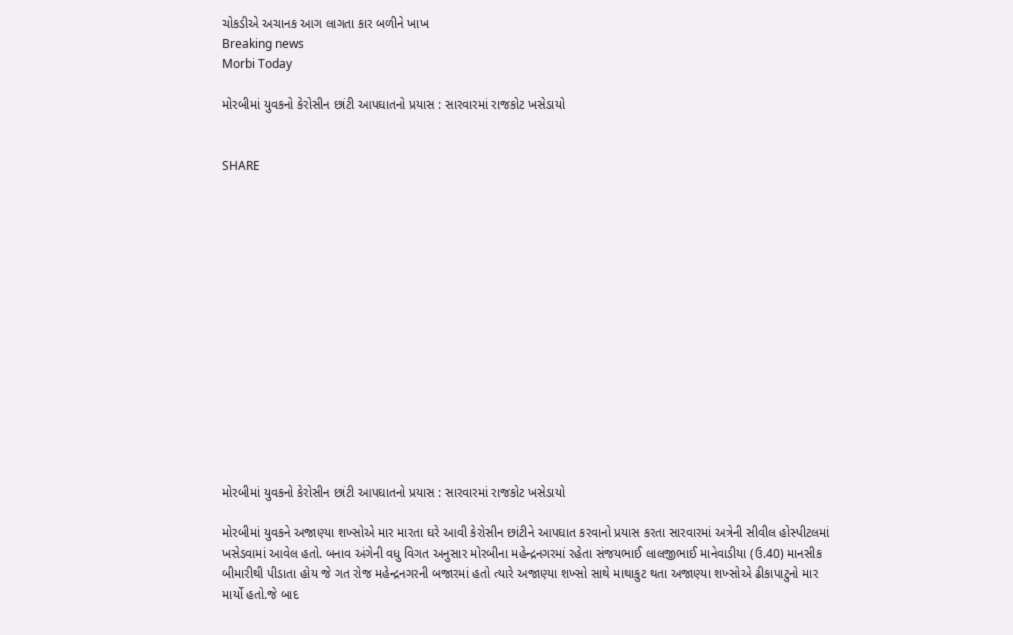ચોકડીએ અચાનક આગ લાગતા કાર બળીને ખાખ
Breaking news
Morbi Today

મોરબીમાં યુવકનો કેરોસીન છાંટી આપઘાતનો પ્રયાસ : સારવારમાં રાજકોટ ખસેડાયો


SHARE















મોરબીમાં યુવકનો કેરોસીન છાંટી આપઘાતનો પ્રયાસ : સારવારમાં રાજકોટ ખસેડાયો

મોરબીમાં યુવકને અજાણ્યા શખ્સોએ માર મારતા ઘરે આવી કેરોસીન છાંટીને આપઘાત કરવાનો પ્રયાસ કરતા સારવારમાં અત્રેની સીવીલ હોસ્પીટલમાં ખસેડવામાં આવેલ હતો. બનાવ અંગેની વધુ વિગત અનુસાર મોરબીના મહેન્દ્રનગરમાં રહેતા સંજયભાઈ લાલજીભાઈ માનેવાડીયા (ઉ.40) માનસીક બીમારીથી પીડાતા હોય જે ગત રોજ મહેન્દ્રનગરની બજારમાં હતો ત્યારે અજાણ્યા શખ્સો સાથે માથાકુટ થતા અજાણ્યા શખ્સોએ ઢીકાપાટુનો માર માર્યો હતો.જે બાદ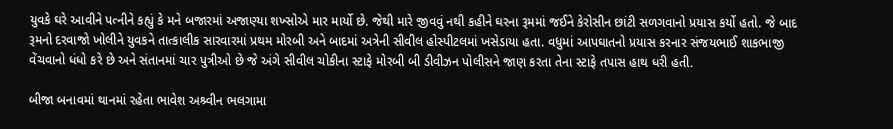યુવકે ઘરે આવીને પત્નીને કહ્યું કે મને બજારમાં અજાણ્યા શખ્સોએ માર માર્યો છે. જેથી મારે જીવવું નથી કહીને ઘરના રૂમમાં જઈને કેરોસીન છાંટી સળગવાનો પ્રયાસ કર્યો હતો. જે બાદ રૂમનો દરવાજો ખોલીને યુવકને તાત્કાલીક સારવારમાં પ્રથમ મોરબી અને બાદમાં અત્રેની સીવીલ હોસ્પીટલમાં ખસેડાયા હતા. વધુમાં આપઘાતનો પ્રયાસ કરનાર સંજયભાઈ શાકભાજી વેંચવાનો ધંધો કરે છે અને સંતાનમાં ચાર પુત્રીઓ છે જે અંગે સીવીલ ચોકીના સ્ટાફે મોરબી બી ડીવીઝન પોલીસને જાણ કરતા તેના સ્ટાફે તપાસ હાથ ધરી હતી.

બીજા બનાવમાં થાનમાં રહેતા ભાવેશ અશ્ર્વીન ભલગામા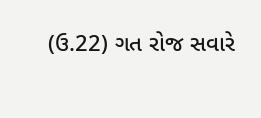(ઉ.22) ગત રોજ સવારે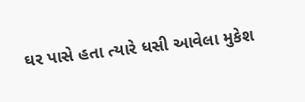ઘર પાસે હતા ત્યારે ધસી આવેલા મુકેશ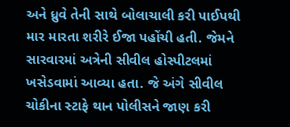અને ધ્રુવે તેની સાથે બોલાચાલી કરી પાઈપથી માર મારતા શરીરે ઈજા પહોંચી હતી. જેમને સારવારમાં અત્રેની સીવીલ હોસ્પીટલમાં ખસેડવામાં આવ્યા હતા. જે અંગે સીવીલ ચોકીના સ્ટાફે થાન પોલીસને જાણ કરી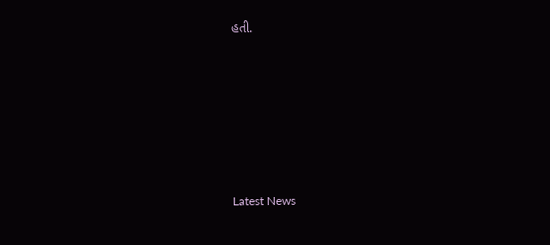હતી.






Latest News